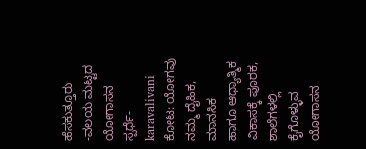ಹೆಸಕುತ್ತೂರು -ವಲಯ ಮಟ್ಟದ ಯೋಗಾಸನ ಸ್ಪರ್ಧೆ-karavalivani
ಕೋಟ: ಯೋಗವು ನಮ್ಮ ದೈಹಿಕ, ಮಾನಸಿಕ
ಹಾಗೂ ಆಧ್ಯಾತ್ಮಿಕ ವಿಕಾಸಕ್ಕೆ ಪೂರಕ, ಶಾಲೆಗಳಲ್ಲಿ
ಕೈಗೊಳ್ಳುವ ಯೋಗಾಸನ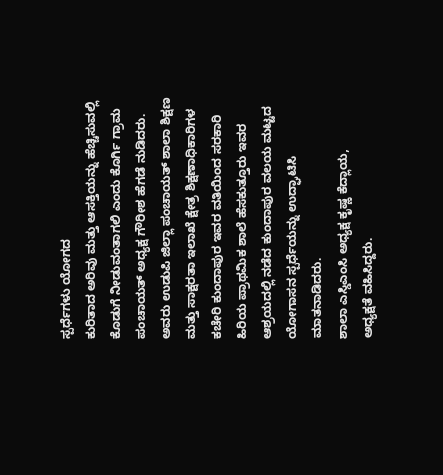ಸ್ಪರ್ಧೆಗಳು ಯೋಗದ
ಕುರಿತಾದ ಅರಿವು ಮತ್ತು ಆಸಕ್ತಿಯನ್ನು ಹೆಚ್ಚಿಸುವಲ್ಲಿ
ಕೊಡುಗೆ ನೀಡುವಂತಾಗಲಿ ಎಂದು ಕೊರ್ಗಿ ಗ್ರಾಮ
ಪಂಚಾಯತ್ ಅಧ್ಯಕ್ಷ ಗೌರೀಶ ಹೆಗಡೆ ನುಡಿದರು.
ಅವರು ಉಡುಪಿ ಜಿಲ್ಲಾ ಪಂಚಾಯತ್ ಶಾಲಾ ಶಿಕ್ಷಣ
ಮತ್ತು ಸಾಕ್ಷರತಾ ಇಲಾಖೆ ಕ್ಷೇತ್ರ ಶಿಕ್ಷಣಾಧಿಕಾರಿಗಳ
ಕಚೇರಿ ಕುಂದಾಪುರ ಇವರ ವತಿಯಿಂದ ಸರಕಾರಿ
ಹಿರಿಯ ಪ್ರಾಥಮಿಕ ಶಾಲೆ ಹೆಸಕುತ್ತೂರು ಇವರ
ಆಶ್ರಯದಲ್ಲಿ ನಡೆದ ಕುಂದಾಪುರ ವಲಯ ಮಟ್ಟದ
ಯೋಗಾಸನ ಸ್ಪರ್ಧೆಯನ್ನು ಉದ್ಘಾಟಿಸಿ
ಮಾತನಾಡಿದರು.
ಶಾಲಾ ಎಸ್ಡಿಎಂಸಿ ಅಧ್ಯಕ್ಷ ಕೃಷ್ಣ ಕೆದ್ಲಾಯ,
ಅಧ್ಯಕ್ಷತೆ ವಹಿಸಿದ್ದರು.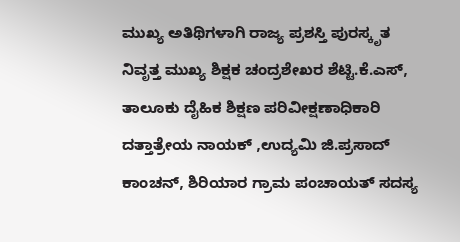ಮುಖ್ಯ ಅತಿಥಿಗಳಾಗಿ ರಾಜ್ಯ ಪ್ರಶಸ್ತಿ ಪುರಸ್ಕೃತ
ನಿವೃತ್ತ ಮುಖ್ಯ ಶಿಕ್ಷಕ ಚಂದ್ರಶೇಖರ ಶೆಟ್ಟಿ.ಕೆ.ಎಸ್,
ತಾಲೂಕು ದೈಹಿಕ ಶಿಕ್ಷಣ ಪರಿವೀಕ್ಷಣಾಧಿಕಾರಿ
ದತ್ತಾತ್ರೇಯ ನಾಯಕ್ ,ಉದ್ಯಮಿ ಜಿ.ಪ್ರಸಾದ್
ಕಾಂಚನ್, ಶಿರಿಯಾರ ಗ್ರಾಮ ಪಂಚಾಯತ್ ಸದಸ್ಯ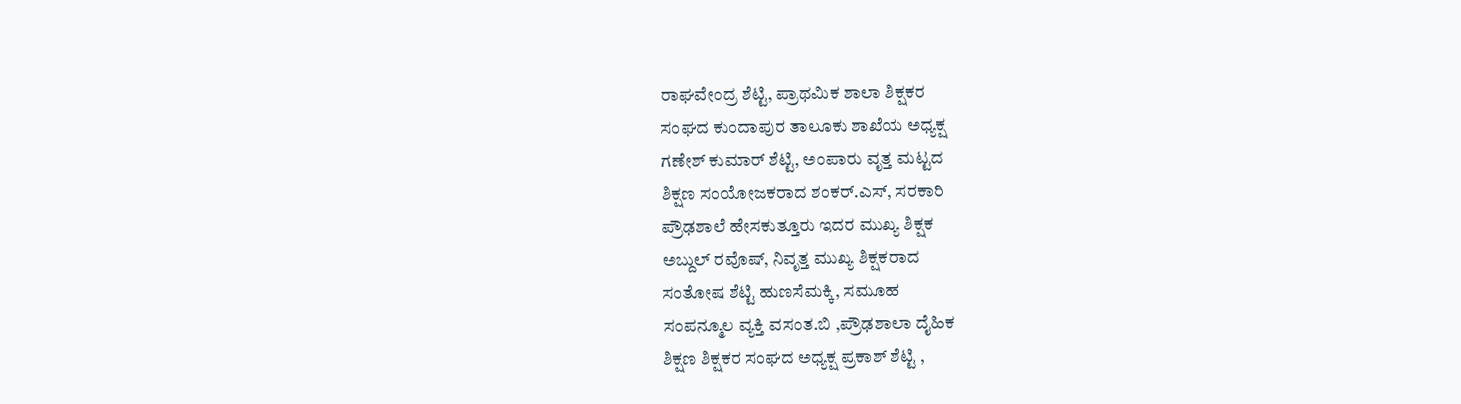ರಾಘವೇಂದ್ರ ಶೆಟ್ಟಿ, ಪ್ರಾಥಮಿಕ ಶಾಲಾ ಶಿಕ್ಷಕರ
ಸಂಘದ ಕುಂದಾಪುರ ತಾಲೂಕು ಶಾಖೆಯ ಅಧ್ಯಕ್ಷ
ಗಣೇಶ್ ಕುಮಾರ್ ಶೆಟ್ಟಿ, ಅಂಪಾರು ವೃತ್ತ ಮಟ್ಟದ
ಶಿಕ್ಷಣ ಸಂಯೋಜಕರಾದ ಶಂಕರ್.ಎಸ್, ಸರಕಾರಿ
ಪ್ರೌಢಶಾಲೆ ಹೇಸಕುತ್ತೂರು ಇದರ ಮುಖ್ಯ ಶಿಕ್ಷಕ
ಅಬ್ದುಲ್ ರವೊಷ್, ನಿವೃತ್ತ ಮುಖ್ಯ ಶಿಕ್ಷಕರಾದ
ಸಂತೋಷ ಶೆಟ್ಟಿ ಹುಣಸೆಮಕ್ಕಿ, ಸಮೂಹ
ಸಂಪನ್ಮೂಲ ವ್ಯಕ್ತಿ ವಸಂತ.ಬಿ ,ಪ್ರೌಢಶಾಲಾ ದೈಹಿಕ
ಶಿಕ್ಷಣ ಶಿಕ್ಷಕರ ಸಂಘದ ಅಧ್ಯಕ್ಷ ಪ್ರಕಾಶ್ ಶೆಟ್ಟಿ ,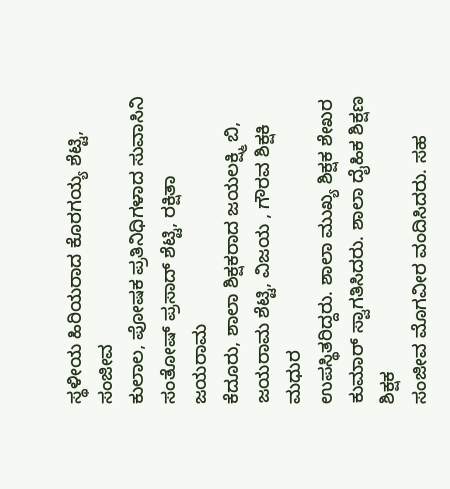ಸ್ಥಳೀಯ ಹಿರಿಯರಾದ ಕೊರಗಯ್ಯ ಶೆಟ್ಟಿ, ಸಂಜೀವ
ಕುಲಾಲ, ಪೋಷಕ ಪ್ರತಿನಿಧಿಗಳಾದ ಸುವಾಸಿನಿ
ಸಂತೋಷ್ ಪ್ರಸಾದ್ ಶೆಟ್ಟಿ, ರಕ್ಷಿತಾ ಜಯರಾಮ
ಕೆದೂರು, ಶಾಲಾ ಶಿಕ್ಷಕರಾದ ಜಯಲಕ್ಷ್ಮಿ ಬಿ,
ಜಯರಾಮ ಶೆಟ್ಟಿ, ವಿಜಯ , ಗೌರವ ಶಿಕ್ಷಕಿ ಮಧುರ
ಉಪಸ್ಥಿತರಿದ್ದರು. ಶಾಲಾ ಮುಖ್ಯ ಶಿಕ್ಷಕ ಶೇಖರ
ಕುಮಾರ್ ಸ್ವಾಗತಿಸಿದರು. ಶಾಲಾ ದೈಹಿಕ ಶಿಕ್ಷಣ ಶಿಕ್ಷಕ
ಸಂಜೀವ ಮೊಗವೀರ ವಂದಿಸಿದರು. ಸಹ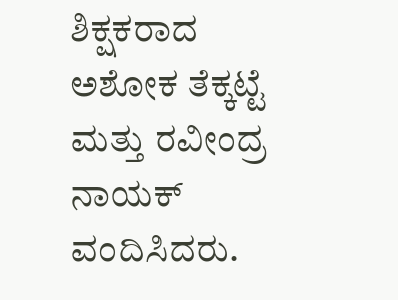ಶಿಕ್ಷಕರಾದ
ಅಶೋಕ ತೆಕ್ಕಟ್ಟೆ ಮತ್ತು ರವೀಂದ್ರ ನಾಯಕ್
ವಂದಿಸಿದರು.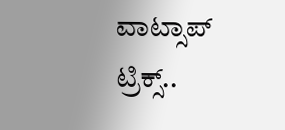ವಾಟ್ಸಾಪ್ ಟ್ರಿಕ್ಸ್..